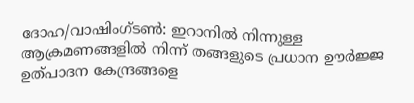ദോഹ/വാഷിംഗ്ടൺ: ഇറാനിൽ നിന്നുള്ള ആക്രമണങ്ങളിൽ നിന്ന് തങ്ങളുടെ പ്രധാന ഊർജ്ജ ഉത്പാദന കേന്ദ്രങ്ങളെ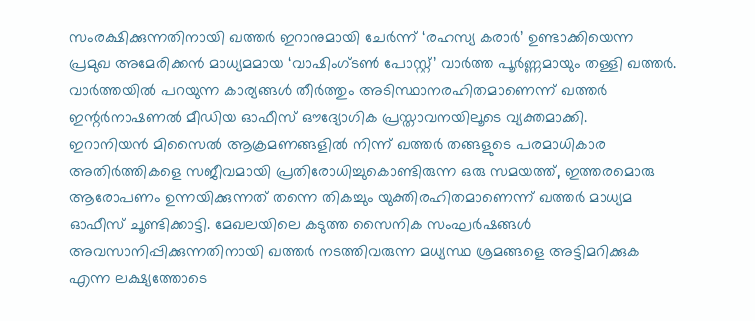സംരക്ഷിക്കുന്നതിനായി ഖത്തർ ഇറാനുമായി ചേർന്ന് ‘രഹസ്യ കരാർ’ ഉണ്ടാക്കിയെന്ന പ്രമുഖ അമേരിക്കൻ മാധ്യമമായ ‘വാഷിംഗ്ടൺ പോസ്റ്റ്’ വാർത്ത പൂർണ്ണമായും തള്ളി ഖത്തർ. വാർത്തയിൽ പറയുന്ന കാര്യങ്ങൾ തീർത്തും അടിസ്ഥാനരഹിതമാണെന്ന് ഖത്തർ ഇന്റർനാഷണൽ മീഡിയ ഓഫീസ് ഔദ്യോഗിക പ്രസ്താവനയിലൂടെ വ്യക്തമാക്കി.
ഇറാനിയൻ മിസൈൽ ആക്രമണങ്ങളിൽ നിന്ന് ഖത്തർ തങ്ങളുടെ പരമാധികാര അതിർത്തികളെ സജീവമായി പ്രതിരോധിച്ചുകൊണ്ടിരുന്ന ഒരു സമയത്ത്, ഇത്തരമൊരു ആരോപണം ഉന്നയിക്കുന്നത് തന്നെ തികച്ചും യുക്തിരഹിതമാണെന്ന് ഖത്തർ മാധ്യമ ഓഫീസ് ചൂണ്ടിക്കാട്ടി. മേഖലയിലെ കടുത്ത സൈനിക സംഘർഷങ്ങൾ അവസാനിപ്പിക്കുന്നതിനായി ഖത്തർ നടത്തിവരുന്ന മധ്യസ്ഥ ശ്രമങ്ങളെ അട്ടിമറിക്കുക എന്ന ലക്ഷ്യത്തോടെ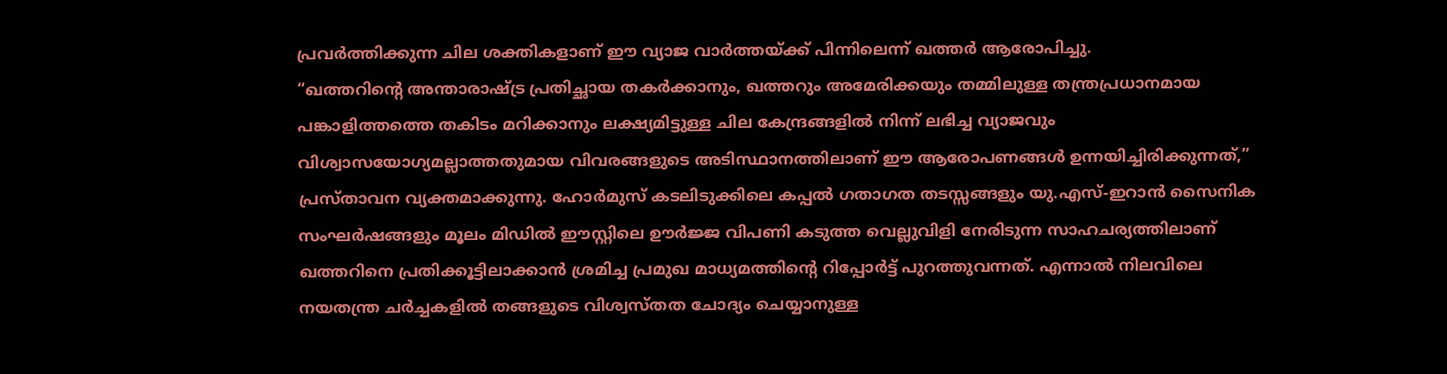പ്രവർത്തിക്കുന്ന ചില ശക്തികളാണ് ഈ വ്യാജ വാർത്തയ്ക്ക് പിന്നിലെന്ന് ഖത്തർ ആരോപിച്ചു.
“ഖത്തറിന്റെ അന്താരാഷ്ട്ര പ്രതിച്ഛായ തകർക്കാനും, ഖത്തറും അമേരിക്കയും തമ്മിലുള്ള തന്ത്രപ്രധാനമായ പങ്കാളിത്തത്തെ തകിടം മറിക്കാനും ലക്ഷ്യമിട്ടുള്ള ചില കേന്ദ്രങ്ങളിൽ നിന്ന് ലഭിച്ച വ്യാജവും വിശ്വാസയോഗ്യമല്ലാത്തതുമായ വിവരങ്ങളുടെ അടിസ്ഥാനത്തിലാണ് ഈ ആരോപണങ്ങൾ ഉന്നയിച്ചിരിക്കുന്നത്,” പ്രസ്താവന വ്യക്തമാക്കുന്നു. ഹോർമുസ് കടലിടുക്കിലെ കപ്പൽ ഗതാഗത തടസ്സങ്ങളും യു.എസ്-ഇറാൻ സൈനിക സംഘർഷങ്ങളും മൂലം മിഡിൽ ഈസ്റ്റിലെ ഊർജ്ജ വിപണി കടുത്ത വെല്ലുവിളി നേരിടുന്ന സാഹചര്യത്തിലാണ് ഖത്തറിനെ പ്രതിക്കൂട്ടിലാക്കാൻ ശ്രമിച്ച പ്രമുഖ മാധ്യമത്തിന്റെ റിപ്പോർട്ട് പുറത്തുവന്നത്. എന്നാൽ നിലവിലെ നയതന്ത്ര ചർച്ചകളിൽ തങ്ങളുടെ വിശ്വസ്തത ചോദ്യം ചെയ്യാനുള്ള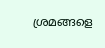ശ്രമങ്ങളെ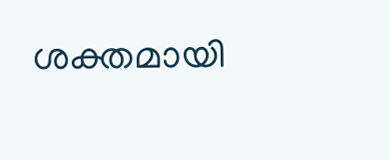ശക്തമായി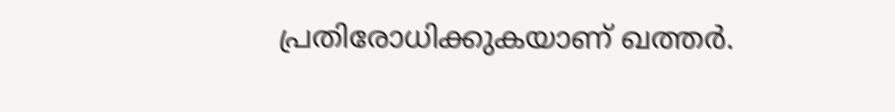പ്രതിരോധിക്കുകയാണ് ഖത്തർ.